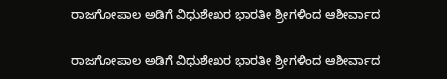ರಾಜಗೋಪಾಲ ಅಡಿಗೆ ವಿಧುಶೇಖರ ಭಾರತೀ ಶ್ರೀಗಳಿಂದ ಆಶೀರ್ವಾದ

ರಾಜಗೋಪಾಲ ಅಡಿಗೆ ವಿಧುಶೇಖರ ಭಾರತೀ ಶ್ರೀಗಳಿಂದ ಆಶೀರ್ವಾದ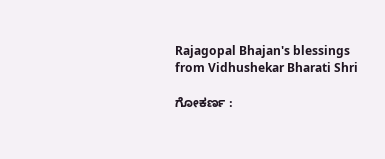Rajagopal Bhajan's blessings from Vidhushekar Bharati Shri

ಗೋಕರ್ಣ :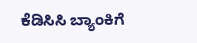ಕೆಡಿಸಿಸಿ ಬ್ಯಾಂಕಿಗೆ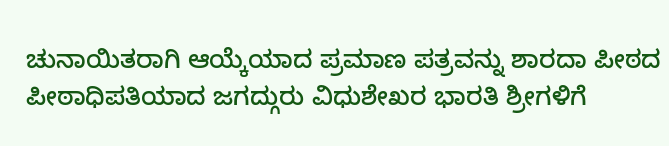ಚುನಾಯಿತರಾಗಿ ಆಯ್ಕೆಯಾದ ಪ್ರಮಾಣ ಪತ್ರವನ್ನು ಶಾರದಾ ಪೀಠದ ಪೀಠಾಧಿಪತಿಯಾದ ಜಗದ್ಗುರು ವಿಧುಶೇಖರ ಭಾರತಿ ಶ್ರೀಗಳಿಗೆ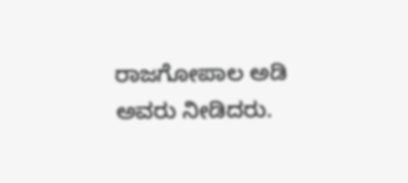ರಾಜಗೋಪಾಲ ಅಡಿ ಅವರು ನೀಡಿದರು.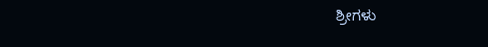ಶ್ರೀಗಳು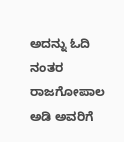ಅದನ್ನು ಓದಿ ನಂತರ ರಾಜಗೋಪಾಲ ಅಡಿ ಅವರಿಗೆ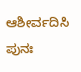ಆಶೀರ್ವದಿಸಿ ಪುನಃ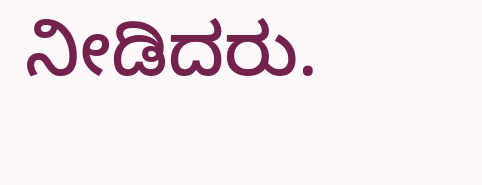ನೀಡಿದರು.